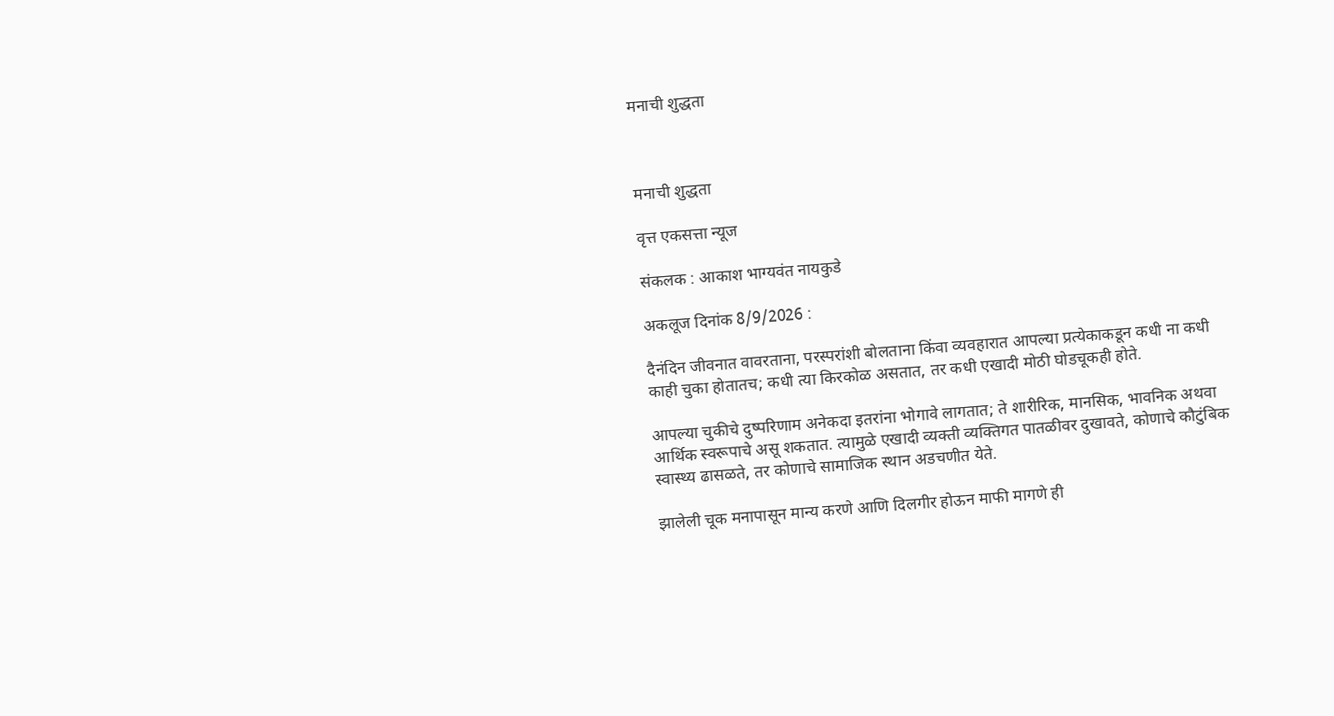मनाची शुद्धता



मनाची शुद्धता

वृत्त एकसत्ता न्यूज

संकलक : आकाश भाग्यवंत नायकुडे

अकलूज दिनांक 8/9/2026 :

दैनंदिन जीवनात वावरताना, परस्परांशी बोलताना किंवा व्यवहारात आपल्या प्रत्येकाकडून कधी ना कधी काही चुका होतातच; कधी त्या किरकोळ असतात, तर कधी एखादी मोठी घोडचूकही होते.

आपल्या चुकीचे दुष्परिणाम अनेकदा इतरांना भोगावे लागतात; ते शारीरिक, मानसिक, भावनिक अथवा आर्थिक स्वरूपाचे असू शकतात. त्यामुळे एखादी व्यक्ती व्यक्तिगत पातळीवर दुखावते, कोणाचे कौटुंबिक स्वास्थ्य ढासळते, तर कोणाचे सामाजिक स्थान अडचणीत येते.

झालेली चूक मनापासून मान्य करणे आणि दिलगीर होऊन माफी मागणे ही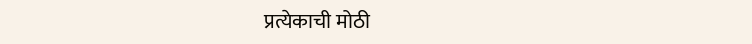प्रत्येकाची मोठी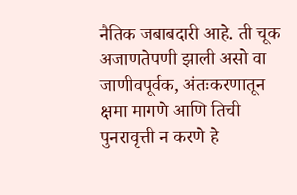नैतिक जबाबदारी आहे. ती चूक अजाणतेपणी झाली असो वा जाणीवपूर्वक, अंतःकरणातून क्षमा मागणे आणि तिची पुनरावृत्ती न करणे हे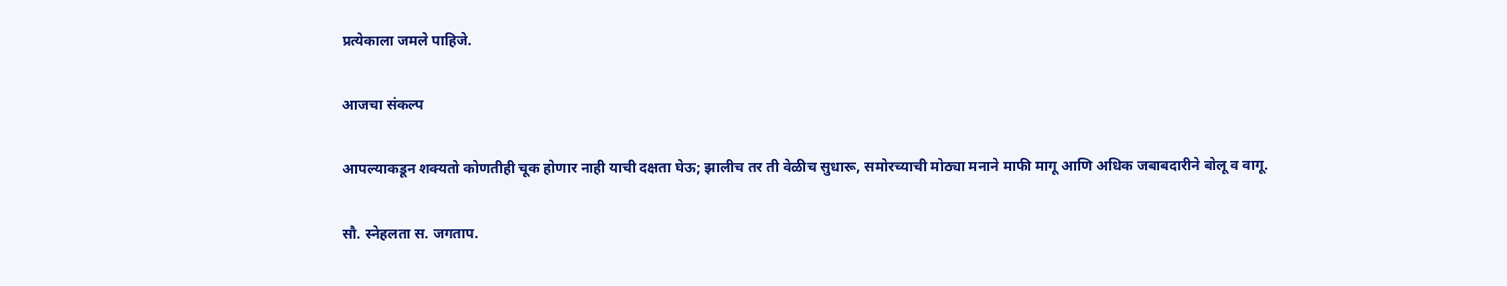प्रत्येकाला जमले पाहिजे.

आजचा संकल्प

आपल्याकडून शक्यतो कोणतीही चूक होणार नाही याची दक्षता घेऊ; झालीच तर ती वेळीच सुधारू, समोरच्याची मोठ्या मनाने माफी मागू आणि अधिक जबाबदारीने बोलू व वागू.

सौ. स्नेहलता स. जगताप.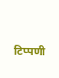टिप्पणी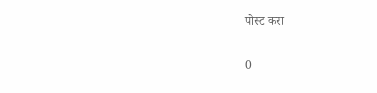पोस्ट करा

0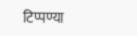टिप्पण्या